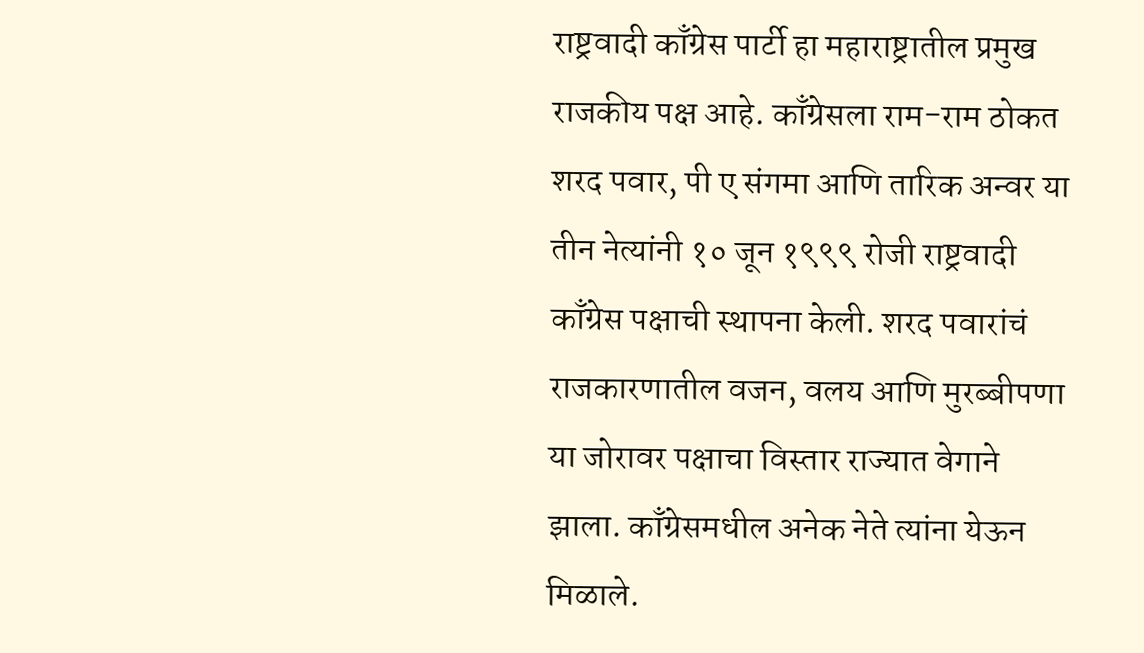राष्ट्रवादी काँग्रेस पार्टी हा महाराष्ट्रातील प्रमुख राजकीय पक्ष आहे. काँग्रेसला राम-राम ठोकत शरद पवार, पी ए संगमा आणि तारिक अन्वर या तीन नेत्यांनी १० जून १९९९ रोजी राष्ट्रवादी काँग्रेस पक्षाची स्थापना केली. शरद पवारांचं राजकारणातील वजन, वलय आणि मुरब्बीपणा या जोरावर पक्षाचा विस्तार राज्यात वेगाने झाला. काँग्रेसमधील अनेक नेते त्यांना येऊन मिळाले.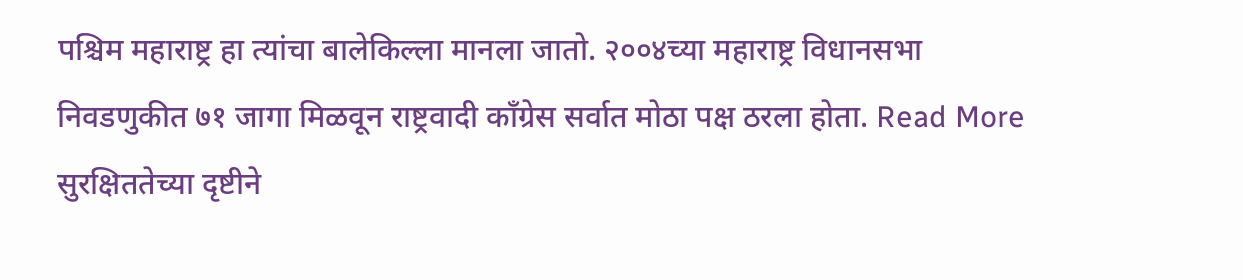पश्चिम महाराष्ट्र हा त्यांचा बालेकिल्ला मानला जातो. २००४च्या महाराष्ट्र विधानसभा निवडणुकीत ७१ जागा मिळवून राष्ट्रवादी काँग्रेस सर्वात मोठा पक्ष ठरला होता. Read More
सुरक्षिततेच्या दृष्टीने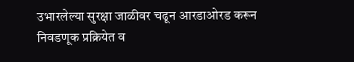उभारलेल्या सुरक्षा जाळीवर चढून आरडाओरड करून निवडणूक प्रक्रियेत व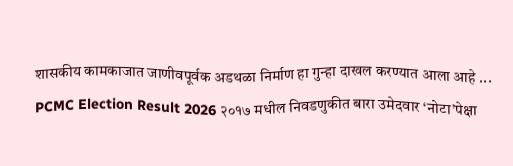शासकीय कामकाजात जाणीवपूर्वक अडथळा निर्माण हा गुन्हा दाखल करण्यात आला आहे ...
PCMC Election Result 2026 २०१७ मधील निवडणुकीत बारा उमेदवार ‘नोटा’पेक्षा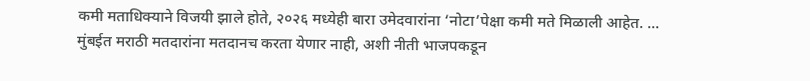कमी मताधिक्याने विजयी झाले होते, २०२६ मध्येही बारा उमेदवारांना ‘नोटा’पेक्षा कमी मते मिळाली आहेत. ...
मुंबईत मराठी मतदारांना मतदानच करता येणार नाही, अशी नीती भाजपकडून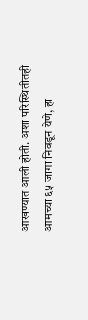आखण्यात आली होती. अशा परिस्थितीतही आमच्या ६५ जागा निवडून येणे, हा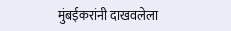मुंबईकरांनी दाखवलेला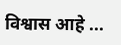विश्वास आहे ...